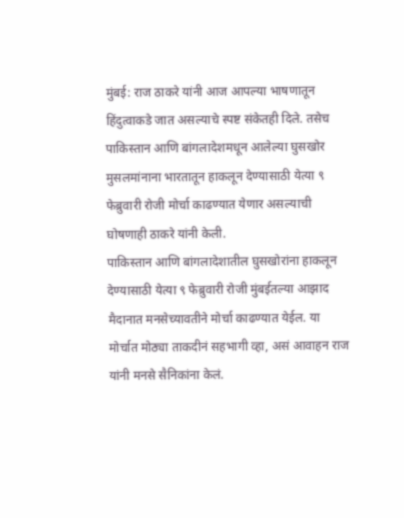मुंबई: राज ठाकरे यांनी आज आपल्या भाषणातून हिंदुत्वाकडे जात असल्याचे स्पष्ट संकेतही दिले. तसेच पाकिस्तान आणि बांगलादेशमधून आलेल्या घुसखोर मुसलमांनाना भारतातून हाकलून देण्यासाठी येत्या ९ फेब्रुवारी रोजी मोर्चा काढण्यात येणार असल्याची घोषणाही ठाकरे यांनी केली.
पाकिस्तान आणि बांगलादेशातील घुसखोरांना हाकलून देण्यासाठी येत्या ९ फेब्रुवारी रोजी मुंबईतल्या आझाद मैदानात मनसेच्यावतीने मोर्चा काढण्यात येईल. या मोर्चात मोठ्या ताकदीनं सहभागी व्हा, असं आवाहन राज यांनी मनसे सैनिकांना केलं.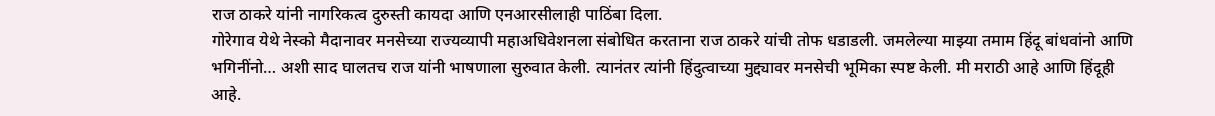राज ठाकरे यांनी नागरिकत्व दुरुस्ती कायदा आणि एनआरसीलाही पाठिंबा दिला.
गोरेगाव येथे नेस्को मैदानावर मनसेच्या राज्यव्यापी महाअधिवेशनला संबोधित करताना राज ठाकरे यांची तोफ धडाडली. जमलेल्या माझ्या तमाम हिंदू बांधवांनो आणि भगिनींनो… अशी साद घालतच राज यांनी भाषणाला सुरुवात केली. त्यानंतर त्यांनी हिंदुत्वाच्या मुद्द्यावर मनसेची भूमिका स्पष्ट केली. मी मराठी आहे आणि हिंदूही आहे.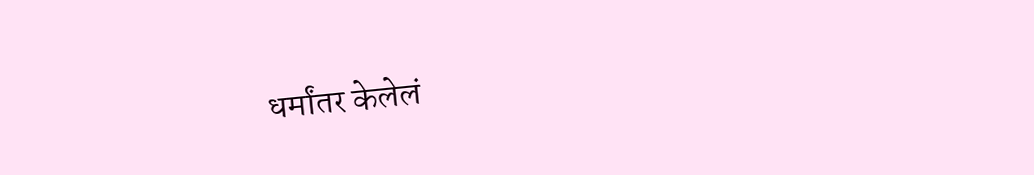धर्मांतर केलेलं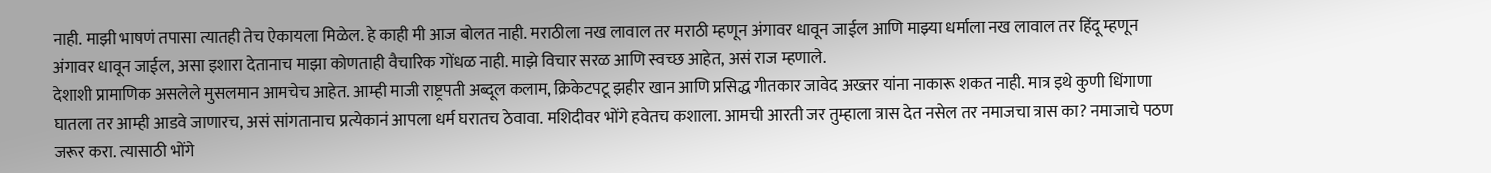नाही. माझी भाषणं तपासा त्यातही तेच ऐकायला मिळेल. हे काही मी आज बोलत नाही. मराठीला नख लावाल तर मराठी म्हणून अंगावर धावून जाईल आणि माझ्या धर्माला नख लावाल तर हिंदू म्हणून अंगावर धावून जाईल, असा इशारा देतानाच माझा कोणताही वैचारिक गोंधळ नाही. माझे विचार सरळ आणि स्वच्छ आहेत, असं राज म्हणाले.
देशाशी प्रामाणिक असलेले मुसलमान आमचेच आहेत. आम्ही माजी राष्ट्रपती अब्दूल कलाम, क्रिकेटपटू झहीर खान आणि प्रसिद्ध गीतकार जावेद अख्तर यांना नाकारू शकत नाही. मात्र इथे कुणी धिंगाणा घातला तर आम्ही आडवे जाणारच, असं सांगतानाच प्रत्येकानं आपला धर्म घरातच ठेवावा. मशिदीवर भोंगे हवेतच कशाला. आमची आरती जर तुम्हाला त्रास देत नसेल तर नमाजचा त्रास का? नमाजाचे पठण जरूर करा. त्यासाठी भोंगे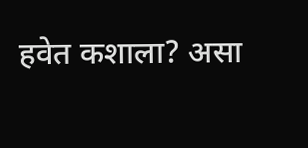हवेत कशाला? असा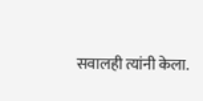सवालही त्यांनी केला.